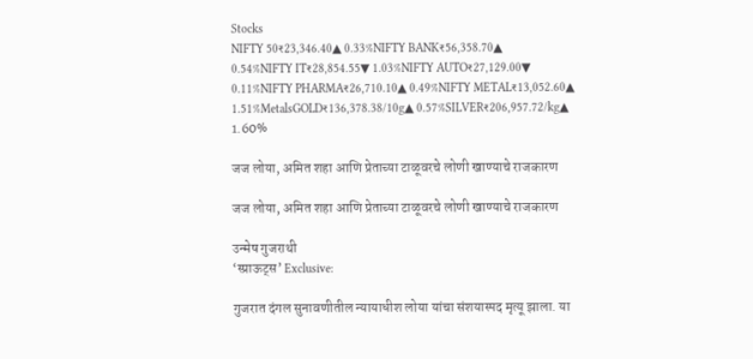Stocks
NIFTY 50₹23,346.40▲ 0.33%NIFTY BANK₹56,358.70▲ 0.54%NIFTY IT₹28,854.55▼ 1.03%NIFTY AUTO₹27,129.00▼ 0.11%NIFTY PHARMA₹26,710.10▲ 0.49%NIFTY METAL₹13,052.60▲ 1.51%MetalsGOLD₹136,378.38/10g▲ 0.57%SILVER₹206,957.72/kg▲ 1.60%

जज लोया, अमित शहा आणि प्रेताच्या टाळूवरचे लोणी खाण्याचे राजकारण

जज लोया, अमित शहा आणि प्रेताच्या टाळूवरचे लोणी खाण्याचे राजकारण

उन्मेष गुजराथी
‘स्प्राऊट्स’ Exclusive:

गुजरात दंगल सुनावणीतील न्यायाधीश लोया यांचा संशयास्पद मृत्यू झाला. या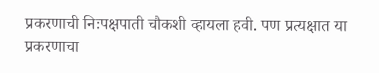प्रकरणाची निःपक्षपाती चौकशी व्हायला हवी. पण प्रत्यक्षात या प्रकरणाचा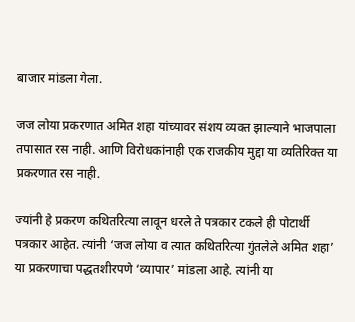बाजार मांडला गेला.

जज लोया प्रकरणात अमित शहा यांच्यावर संशय व्यक्त झाल्याने भाजपाला तपासात रस नाही. आणि विरोधकांनाही एक राजकीय मुद्दा या व्यतिरिक्त या प्रकरणात रस नाही.

ज्यांनी हे प्रकरण कथितरित्या लावून धरले ते पत्रकार टकले ही पोटार्थी पत्रकार आहेत. त्यांनी ‘जज लोया व त्यात कथितरित्या गुंतलेले अमित शहा’ या प्रकरणाचा पद्धतशीरपणे ‘व्यापार’ मांडला आहे. त्यांनी या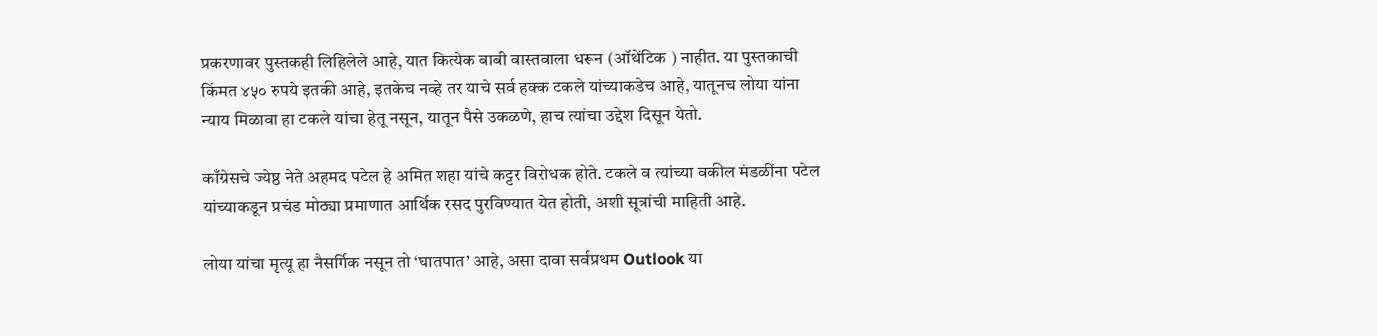प्रकरणावर पुस्तकही लिहिलेले आहे, यात कित्येक बाबी वास्तवाला धरून (ऑथेंटिक ) नाहीत. या पुस्तकाची किंमत ४५० रुपये इतकी आहे, इतकेच नव्हे तर याचे सर्व हक्क टकले यांच्याकडेच आहे, यातूनच लोया यांना न्याय मिळावा हा टकले यांचा हेतू नसून, यातून पैसे उकळणे, हाच त्यांचा उद्देश दिसून येतो.

काँग्रेसचे ज्येष्ठ नेते अहमद पटेल हे अमित शहा यांचे कट्टर विरोधक होते. टकले व त्यांच्या वकील मंडळींना पटेल यांच्याकडून प्रचंड मोठ्या प्रमाणात आर्थिक रसद पुरविण्यात येत होती, अशी सूत्रांची माहिती आहे.

लोया यांचा मृत्यू हा नैसर्गिक नसून तो ‘घातपात’ आहे, असा दावा सर्वप्रथम Outlook या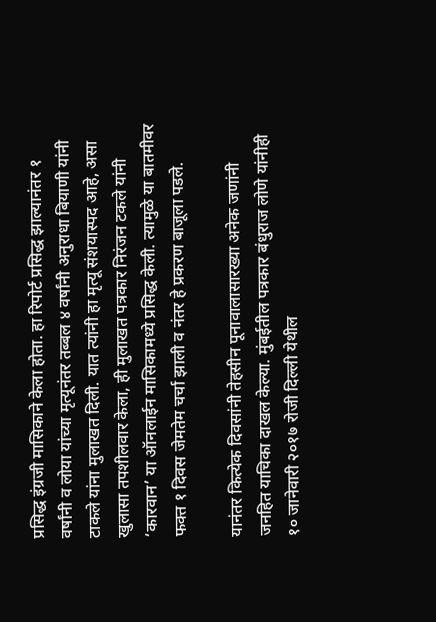प्रसिद्ध इंग्रजी मासिकाने केला होता. हा रिपोर्ट प्रसिद्ध झाल्यानंतर १ वर्षांनी व लोया यांच्या मृत्यूनंतर तब्बल ४ वर्षांनी अनुराधा बियाणी यांनी टाकले यांना मुलाखत दिली. यात त्यांनी हा मृत्यू संशयास्पद आहे, असा खुलासा तपशीलवार केला, ही मुलाखत पत्रकार निरंजन टकले यांनी ‘कारवान’ या ऑनलाईन मासिकामध्ये प्रसिद्ध केली. त्यामुळे या बातमीवर फक्त १ दिवस जेमतेम चर्चा झाली व नंतर हे प्रकरण बाजूला पडले.

यानंतर कित्येक दिवसांनी तेहसीन पूनावालासारख्या अनेक जणांनी जनहित याचिका दाखल केल्या. मुंबईतील पत्रकार बंधुराज लोणे यांनीही १० जानेवारी २०१७ रोजी दिल्ली येथील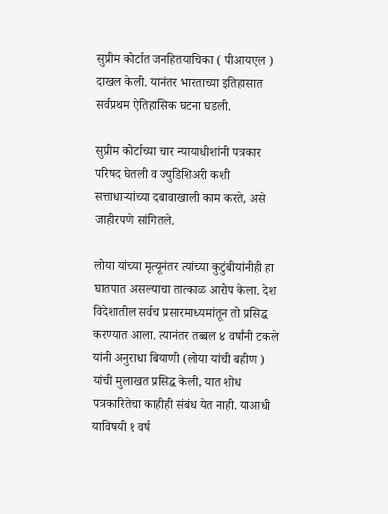सुप्रीम कोर्टात जनहितयाचिका ( पीआयएल ) दाखल केली. यानंतर भारताच्या इतिहासात सर्वप्रथम ऐतिहासिक घटना घडली.

सुप्रीम कोर्टाच्या चार न्यायाधीशांनी पत्रकार परिषद घेतली व ज्युडिशिअरी कशी सत्ताधाऱ्यांच्या दबावाखाली काम करते, असे जाहीरपणे सांगितले.

लोया यांच्या मृत्यूनंतर त्यांच्या कुटुंबीयांनीही हा घातपात असल्याचा तात्काळ आरोप केला. देश विदेशातील सर्वच प्रसारमाध्यमांतून तो प्रसिद्ध करण्यात आला. त्यानंतर तब्बल ४ वर्षांनी टकले यांनी अनुराधा बियाणी (लोया यांची बहीण ) यांची मुलाखत प्रसिद्ध केली, यात शोध पत्रकारितेचा काहीही संबंध येत नाही. याआधी याविषयी १ वर्ष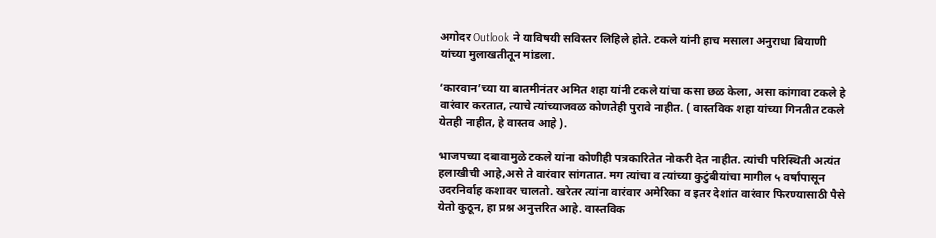अगोदर Outlook ने याविषयी सविस्तर लिहिले होते. टकले यांनी हाच मसाला अनुराधा बियाणी यांच्या मुलाखतीतून मांडला.

‘कारवान’च्या या बातमीनंतर अमित शहा यांनी टकले यांचा कसा छळ केला, असा कांगावा टकले हे वारंवार करतात, त्याचे त्यांच्याजवळ कोणतेही पुरावे नाहीत. ( वास्तविक शहा यांच्या गिनतीत टकले येतही नाहीत, हे वास्तव आहे ).

भाजपच्या दबावामुळे टकले यांना कोणीही पत्रकारितेत नोकरी देत नाहीत. त्यांची परिस्थिती अत्यंत हलाखीची आहे,असे ते वारंवार सांगतात. मग त्यांचा व त्यांच्या कुटुंबीयांचा मागील ५ वर्षांपासून उदरनिर्वाह कशावर चालतो. खरेतर त्यांना वारंवार अमेरिका व इतर देशांत वारंवार फिरण्यासाठी पैसे येतो कुठून, हा प्रश्न अनुत्तरित आहे. वास्तविक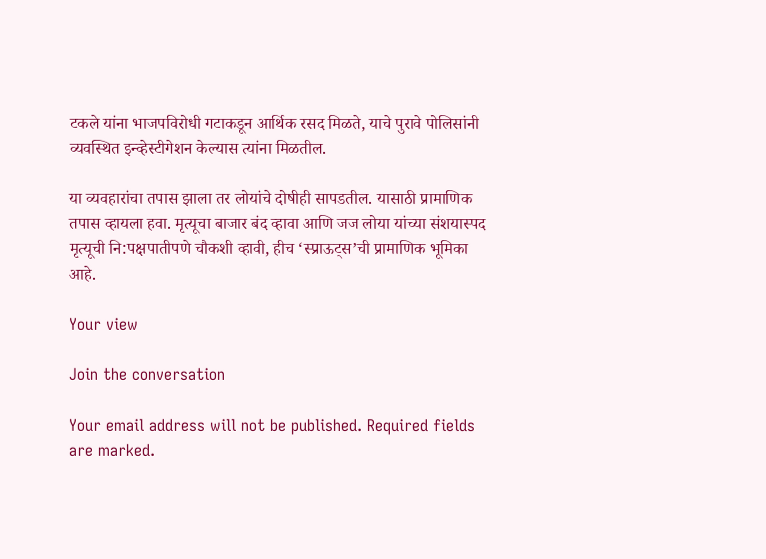टकले यांना भाजपविरोधी गटाकडून आर्थिक रसद मिळते, याचे पुरावे पोलिसांनी व्यवस्थित इन्व्हेस्टीगेशन केल्यास त्यांना मिळतील.

या व्यवहारांचा तपास झाला तर लोयांचे दोषीही सापडतील. यासाठी प्रामाणिक तपास व्हायला हवा. मृत्यूचा बाजार बंद व्हावा आणि जज लोया यांच्या संशयास्पद मृत्यूची नि:पक्षपातीपणे चौकशी व्हावी, हीच ‘स्प्राऊट्स’ची प्रामाणिक भूमिका आहे.

Your view

Join the conversation

Your email address will not be published. Required fields are marked.